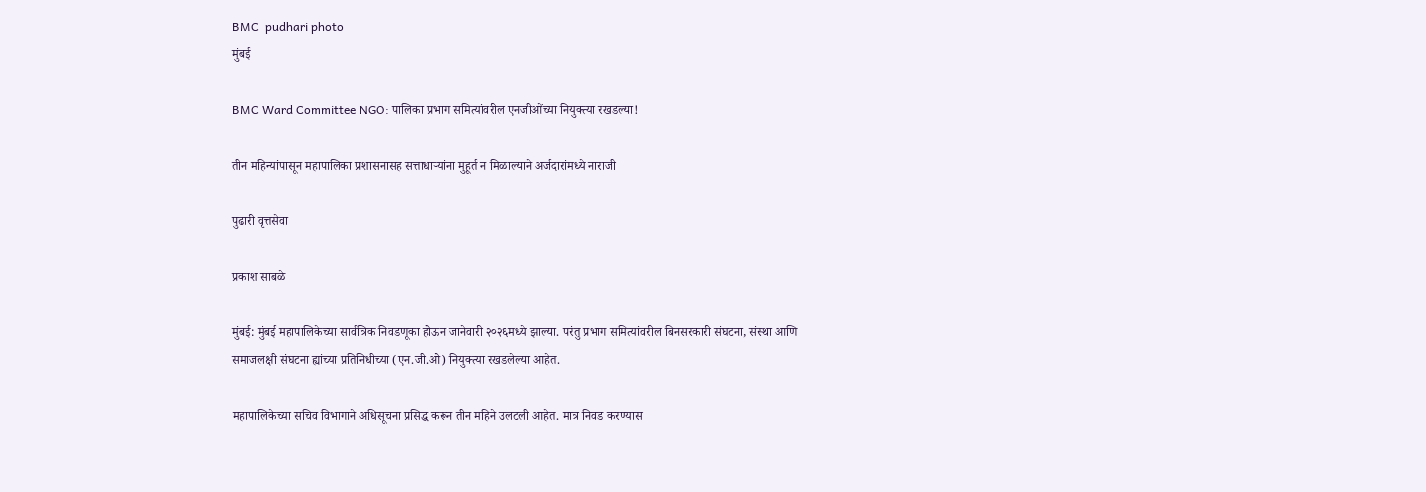BMC  pudhari photo
मुंबई

BMC Ward Committee NGO: पालिका प्रभाग समित्यांवरील एनजीओंच्या नियुक्त्या रखडल्या!

तीन महिन्यांपासून महापालिका प्रशासनासह सत्ताधाऱ्यांना मुहूर्त न मिळाल्याने अर्जदारांमध्ये नाराजी

पुढारी वृत्तसेवा

प्रकाश साबळे

मुंबई: मुंबई महापालिकेच्या सार्वत्रिक निवडणूका होऊन जानेवारी २०२६मध्ये झाल्या. परंतु प्रभाग समित्यांवरील बिनसरकारी संघटना, संस्था आणि समाजलक्षी संघटना ह्यांच्या प्रतिनिधीच्या (एन.जी.ओ) नियुक्त्या रखडलेल्या आहेत.

महापालिकेच्या सचिव विभागाने अधिसूचना प्रसिद्ध करून तीन महिने उलटली आहेत. मात्र निवड करण्यास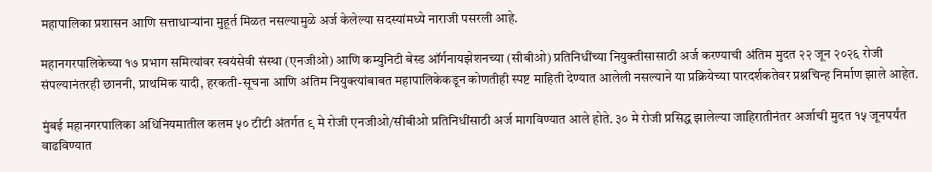महापालिका प्रशासन आणि सत्ताधाऱ्यांना मुहूर्त मिळत नसल्यामुळे अर्ज केलेल्या सदस्यांमध्ये नाराजी पसरली आहे.

महानगरपालिकेच्या १७ प्रभाग समित्यांवर स्वयंसेवी संस्था (एनजीओ) आणि कम्युनिटी बेस्ड ऑर्गनायझेशनच्या (सीबीओ) प्रतिनिधींच्या नियुक्तीसासाठी अर्ज करण्याची अंतिम मुदत २२ जून २०२६ रोजी संपल्यानंतरही छाननी, प्राथमिक यादी, हरकती-सूचना आणि अंतिम नियुक्त्यांबाबत महापालिकेकडून कोणतीही स्पष्ट माहिती देण्यात आलेली नसल्याने या प्रक्रियेच्या पारदर्शकतेवर प्रश्नचिन्ह निर्माण झाले आहेत.

मुंबई महानगरपालिका अधिनियमातील कलम ५० टीटी अंतर्गत ९ मे रोजी एनजीओ/सीबीओ प्रतिनिधींसाठी अर्ज मागविण्यात आले होते. ३० मे रोजी प्रसिद्ध झालेल्या जाहिरातीनंतर अर्जाची मुदत १५ जूनपर्यंत वाढविण्यात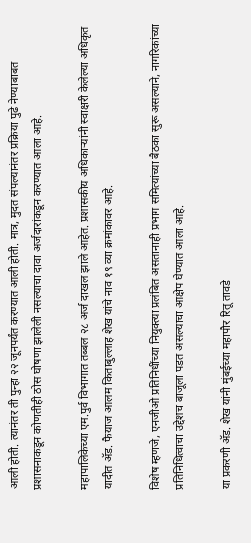आली होती. त्यानंतर ती पुन्हा २२ जूनपर्यंत करण्यात आली होती. मात्र, मुदत संपल्यानंतर प्रक्रिया पुढे नेण्याबाबत प्रशासनाकडून कोणतीही ठोस घोषणा झालेली नसल्याचा दावा अर्जदारांकडून करण्यात आला आहे.

महापालिकेच्या एम.पुर्व विभागात तब्बल २८ अर्ज दाखल झाले आहेत. प्रशासकीय अधिकाऱ्यांनी स्वाक्षरी केलेल्या अधिकृत यादीत ॲड. फैयाज आलम किताबुल्लाह शेख यांचे नाव १९ व्या क्रमांकावर आहे.

विशेष म्हणजे, एनजीओ प्रतिनिधींच्या नियुक्त्या प्रलंबित असतानाही प्रभाग समित्यांच्या बैठका सुरू असल्याने, नागरिकांच्या प्रतिनिधित्वाचा उद्देशच बाजूला पडत असल्याचा आक्षेप घेण्यात आला आहे.

या प्रकरणी ॲड. शेख यांनी मुंबईच्या महापौर रितू तावडे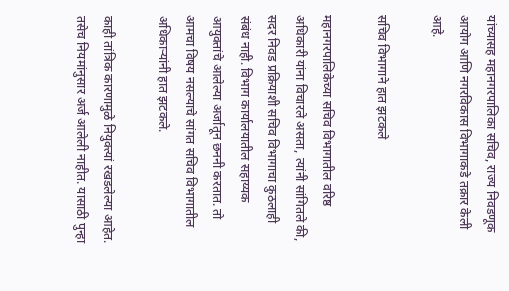यांच्यासह महानगरपालिका सचिव, राज्य निवडणूक आयोग आणि नगरविकास विभागाकडे तक्रार केली आहे.

सचिव विभागाने हात झटकले

महानगरपालिकेच्या सचिव विभागातील वरिष्ठ अधिकारी यांना विचारले असता, त्यांनी सांगितले की, सदर निवड प्रक्रियाशी सचिव विभागाचा कुठलाही संबंध नाही. विभाग कार्यालयातील सहाय्यक आयुक्तांचे आलेल्या अर्जातून छननी करतात. तो आमचा विषय नसल्याचे सांगत सचिव विभागातील अधिकाऱ्यांनी हात झटकले.

काही तांत्रिक कारणामुळे नियुक्त्यां रखडलेल्या आहेत. तसेच नियमांनुसार अर्ज आलेली नाहीत. यासाठी पुन्हा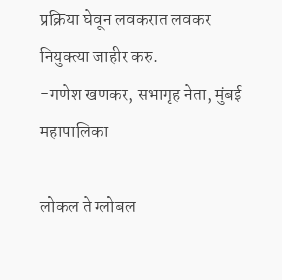प्रक्रिया घेवून लवकरात लवकर नियुक्त्या जाहीर करु.
-गणेश खणकर, सभागृह नेता, मुंबई महापालिका

लोकल ते ग्लोबल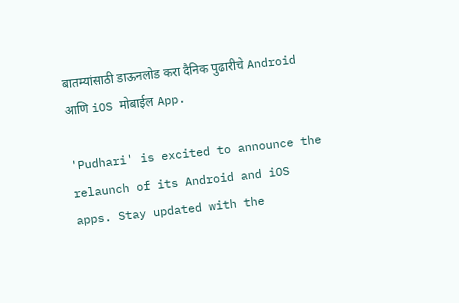बातम्यांसाठी डाऊनलोड करा दैनिक पुढारीचे Android आणि iOS मोबाईल App.

'Pudhari' is excited to announce the relaunch of its Android and iOS apps. Stay updated with the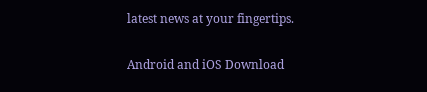latest news at your fingertips.

Android and iOS Download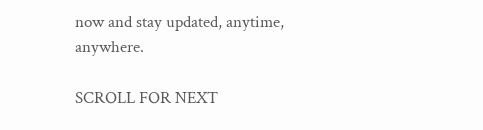now and stay updated, anytime, anywhere.

SCROLL FOR NEXT